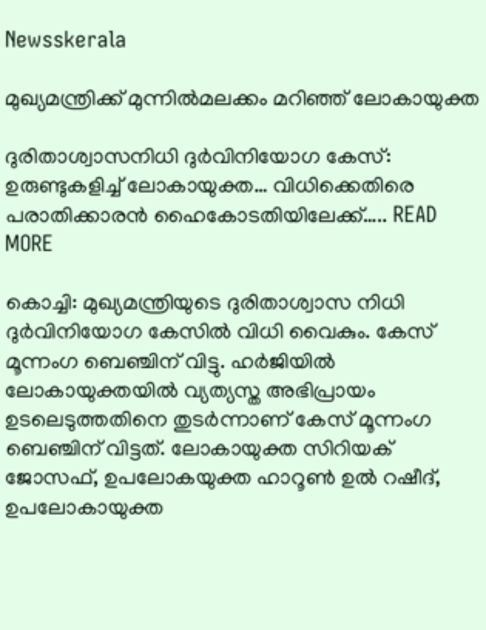Newsskerala

മുഖ്യമന്ത്രിക്ക് മുന്നില്‍മലക്കം മറിഞ്ഞ് ലോകായുക്ത

ദുരിതാശ്വാസനിധി ദുര്‍വിനിയോഗ കേസ്: ഉരുണ്ടുകളിച്ച് ലോകായുക്ത… വിധിക്കെതിരെ പരാതിക്കാരൻ ഹൈകോടതിയിലേക്ക്….. READ MORE

കൊച്ചി: മുഖ്യമന്ത്രിയുടെ ദുരിതാശ്വാസ നിധി ദുര്‍വിനിയോഗ കേസില്‍ വിധി വൈകും. കേസ് മൂന്നംഗ ബെഞ്ചിന് വിട്ടു. ഹര്‍ജിയില്‍ ലോകായുക്തയില്‍ വ്യത്യസ്ത അഭിപ്രായം ഉടലെടുത്തതിനെ തുടര്‍ന്നാണ് കേസ് മൂന്നംഗ ബെഞ്ചിന് വിട്ടത്. ലോകായുക്ത സിറിയക് ജോസഫ്, ഉപലോകയുക്ത ഹാറൂണ്‍ ഉല്‍ റഷീദ്, ഉപലോകായുക്ത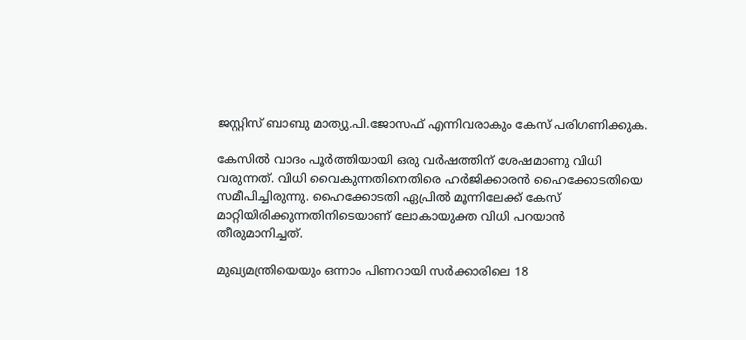ജസ്റ്റിസ് ബാബു മാത്യു.പി.ജോസഫ് എന്നിവരാകും കേസ് പരിഗണിക്കുക.

കേസില്‍ വാദം പൂര്‍ത്തിയായി ഒരു വര്‍ഷത്തിന് ശേഷമാണു വിധി വരുന്നത്. വിധി വൈകുന്നതിനെതിരെ ഹര്‍ജിക്കാരന്‍ ഹൈക്കോടതിയെ സമീപിച്ചിരുന്നു. ഹൈക്കോടതി ഏപ്രില്‍ മൂന്നിലേക്ക് കേസ് മാറ്റിയിരിക്കുന്നതിനിടെയാണ് ലോകായുക്ത വിധി പറയാന്‍ തീരുമാനിച്ചത്.

മുഖ്യമന്ത്രിയെയും ഒന്നാം പിണറായി സര്‍ക്കാരിലെ 18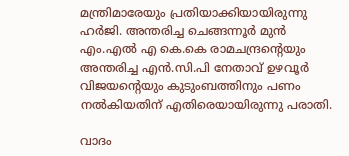മന്ത്രിമാരേയും പ്രതിയാക്കിയായിരുന്നു ഹര്‍ജി. അന്തരിച്ച ചെങ്ങന്നൂര്‍ മുന്‍ എം.എല്‍ എ കെ.കെ രാമചന്ദ്രന്റെയും അന്തരിച്ച എന്‍.സി.പി നേതാവ് ഉഴവൂര്‍ വിജയന്റെയും കുടുംബത്തിനും പണം നല്‍കിയതിന് എതിരെയായിരുന്നു പരാതി.

വാദം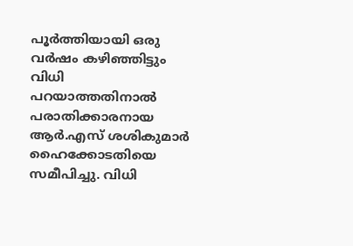പൂര്‍ത്തിയായി ഒരു വര്‍ഷം കഴിഞ്ഞിട്ടും വിധി പറയാത്തതിനാല്‍ പരാതിക്കാരനായ ആര്‍.എസ് ശശികുമാര്‍ ഹൈക്കോടതിയെ സമീപിച്ചു. വിധി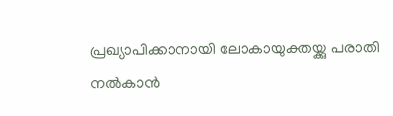പ്രഖ്യാപിക്കാനായി ലോകായുക്തയ്ക്കു പരാതി നല്‍കാന്‍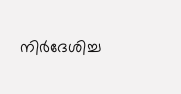നിര്‍ദേശിച്ച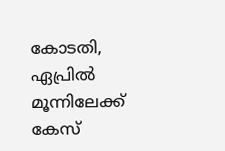കോടതി, ഏപ്രില്‍ മൂന്നിലേക്ക് കേസ്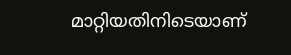മാറ്റിയതിനിടെയാണ്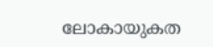ലോകായുകത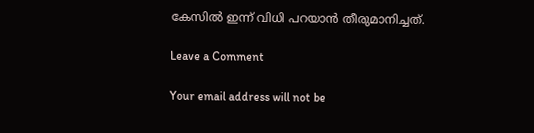കേസില്‍ ഇന്ന് വിധി പറയാന്‍ തീരുമാനിച്ചത്.

Leave a Comment

Your email address will not be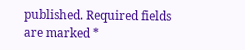published. Required fields are marked *